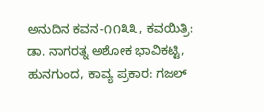ಅನುದಿನ ಕವನ-೧೧೩೩, ಕವಯಿತ್ರಿ: ಡಾ. ನಾಗರತ್ನ ಅಶೋಕ ಭಾವಿಕಟ್ಟಿ, ಹುನಗುಂದ, ಕಾವ್ಯ ಪ್ರಕಾರ: ಗಜಲ್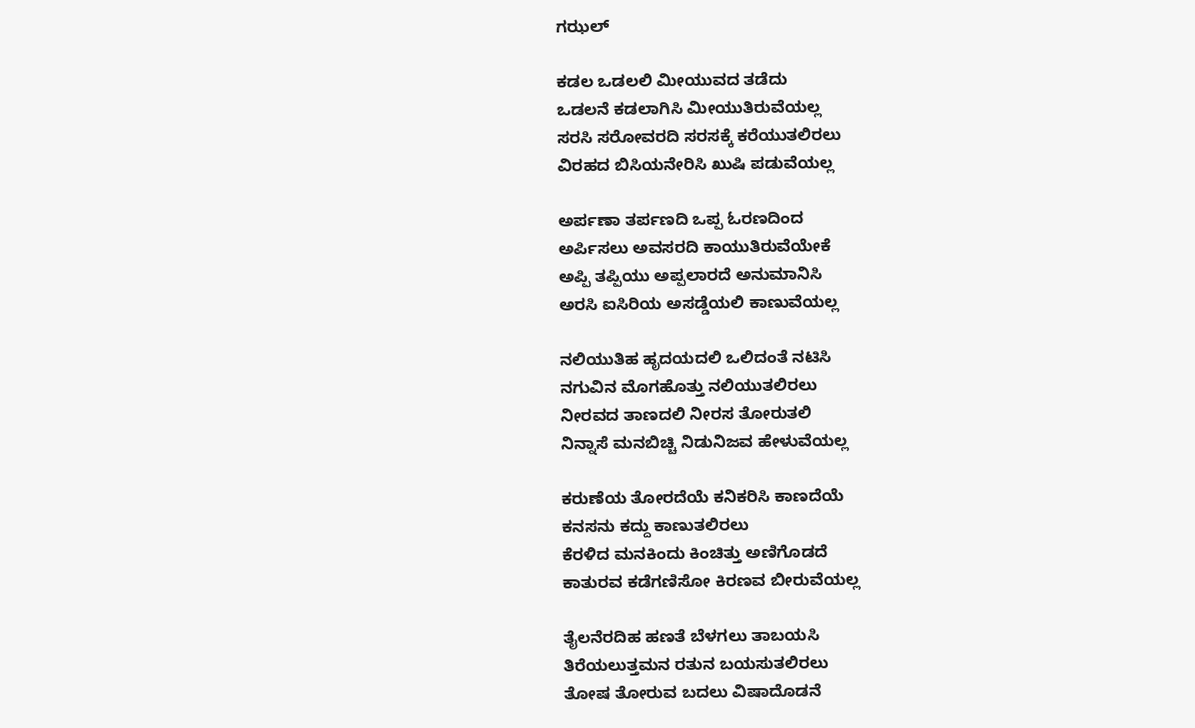ಗಝಲ್

ಕಡಲ ಒಡಲಲಿ ಮೀಯುವದ ತಡೆದು
ಒಡಲನೆ ಕಡಲಾಗಿಸಿ ಮೀಯುತಿರುವೆಯಲ್ಲ
ಸರಸಿ ಸರೋವರದಿ ಸರಸಕ್ಕೆ ಕರೆಯುತಲಿರಲು
ವಿರಹದ ಬಿಸಿಯನೇರಿಸಿ ಖುಷಿ ಪಡುವೆಯಲ್ಲ

ಅರ್ಪಣಾ ತರ್ಪಣದಿ ಒಪ್ಪ ಓರಣದಿಂದ
ಅರ್ಪಿಸಲು ಅವಸರದಿ ಕಾಯುತಿರುವೆಯೇಕೆ
ಅಪ್ಪಿ ತಪ್ಪಿಯು ಅಪ್ಪಲಾರದೆ ಅನುಮಾನಿಸಿ
ಅರಸಿ ಐಸಿರಿಯ ಅಸಡ್ಡೆಯಲಿ ಕಾಣುವೆಯಲ್ಲ

ನಲಿಯುತಿಹ ಹೃದಯದಲಿ ಒಲಿದಂತೆ ನಟಿಸಿ
ನಗುವಿನ ಮೊಗಹೊತ್ತು ನಲಿಯುತಲಿರಲು
ನೀರವದ ತಾಣದಲಿ ನೀರಸ ತೋರುತಲಿ
ನಿನ್ನಾಸೆ ಮನಬಿಚ್ಚಿ ನಿಡುನಿಜವ ಹೇಳುವೆಯಲ್ಲ

ಕರುಣೆಯ ತೋರದೆಯೆ ಕನಿಕರಿಸಿ ಕಾಣದೆಯೆ
ಕನಸನು ಕದ್ದು ಕಾಣುತಲಿರಲು
ಕೆರಳಿದ ಮನಕಿಂದು ಕಿಂಚಿತ್ತು ಅಣಿಗೊಡದೆ
ಕಾತುರವ ಕಡೆಗಣಿಸೋ ಕಿರಣವ ಬೀರುವೆಯಲ್ಲ

ತೈಲನೆರದಿಹ ಹಣತೆ ಬೆಳಗಲು ತಾಬಯಸಿ
ತಿರೆಯಲುತ್ತಮನ ರತುನ ಬಯಸುತಲಿರಲು
ತೋಷ ತೋರುವ ಬದಲು ವಿಷಾದೊಡನೆ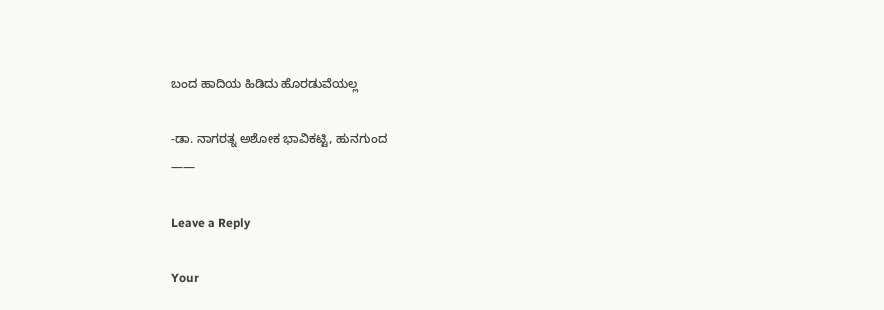ಬಂದ ಹಾದಿಯ ಹಿಡಿದು ಹೊರಡುವೆಯಲ್ಲ

-ಡಾ. ನಾಗರತ್ನ ಅಶೋಕ ಭಾವಿಕಟ್ಟಿ, ಹುನಗುಂದ
——

Leave a Reply

Your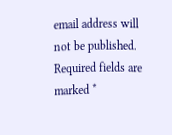email address will not be published. Required fields are marked *